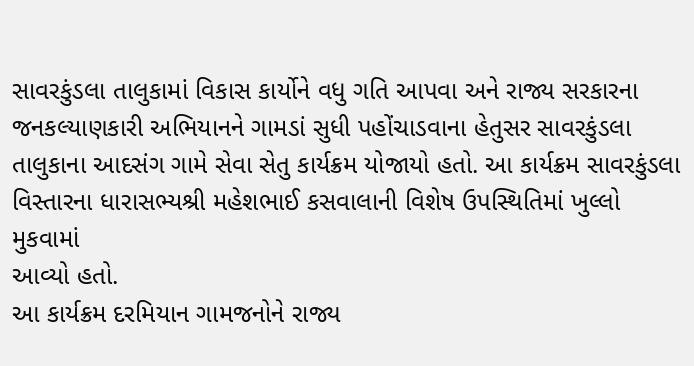સાવરકુંડલા તાલુકામાં વિકાસ કાર્યોને વધુ ગતિ આપવા અને રાજ્ય સરકારના
જનકલ્યાણકારી અભિયાનને ગામડાં સુધી પહોંચાડવાના હેતુસર સાવરકુંડલા
તાલુકાના આદસંગ ગામે સેવા સેતુ કાર્યક્રમ યોજાયો હતો. આ કાર્યક્રમ સાવરકુંડલા
વિસ્તારના ધારાસભ્યશ્રી મહેશભાઈ કસવાલાની વિશેષ ઉપસ્થિતિમાં ખુલ્લો મુકવામાં
આવ્યો હતો.
આ કાર્યક્રમ દરમિયાન ગામજનોને રાજ્ય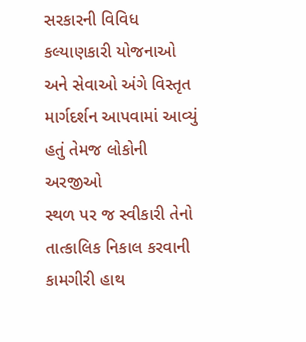સરકારની વિવિધ કલ્યાણકારી યોજનાઓ
અને સેવાઓ અંગે વિસ્તૃત માર્ગદર્શન આપવામાં આવ્યું હતું તેમજ લોકોની અરજીઓ
સ્થળ પર જ સ્વીકારી તેનો તાત્કાલિક નિકાલ કરવાની કામગીરી હાથ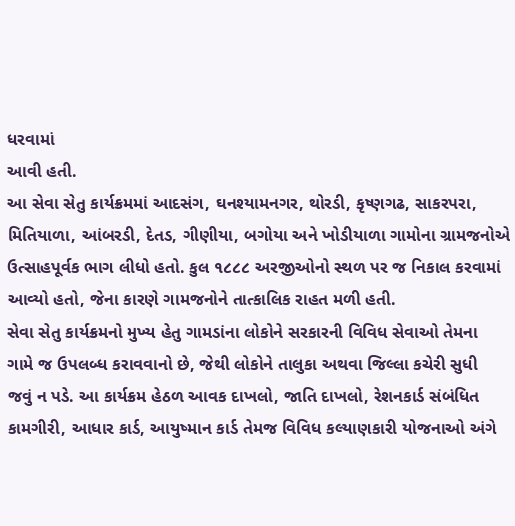ધરવામાં
આવી હતી.
આ સેવા સેતુ કાર્યક્રમમાં આદસંગ, ઘનશ્યામનગર, થોરડી, કૃષ્ણગઢ, સાકરપરા,
મિતિયાળા, આંબરડી, દેતડ, ગીણીયા, બગોયા અને ખોડીયાળા ગામોના ગ્રામજનોએ
ઉત્સાહપૂર્વક ભાગ લીધો હતો. કુલ ૧૮૮૮ અરજીઓનો સ્થળ પર જ નિકાલ કરવામાં
આવ્યો હતો, જેના કારણે ગામજનોને તાત્કાલિક રાહત મળી હતી.
સેવા સેતુ કાર્યક્રમનો મુખ્ય હેતુ ગામડાંના લોકોને સરકારની વિવિધ સેવાઓ તેમના
ગામે જ ઉપલબ્ધ કરાવવાનો છે, જેથી લોકોને તાલુકા અથવા જિલ્લા કચેરી સુધી
જવું ન પડે. આ કાર્યક્રમ હેઠળ આવક દાખલો, જાતિ દાખલો, રેશનકાર્ડ સંબંધિત
કામગીરી, આધાર કાર્ડ, આયુષ્માન કાર્ડ તેમજ વિવિધ કલ્યાણકારી યોજનાઓ અંગે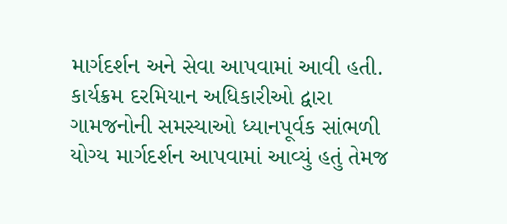માર્ગદર્શન અને સેવા આપવામાં આવી હતી.
કાર્યક્રમ દરમિયાન અધિકારીઓ દ્વારા ગામજનોની સમસ્યાઓ ધ્યાનપૂર્વક સાંભળી
યોગ્ય માર્ગદર્શન આપવામાં આવ્યું હતું તેમજ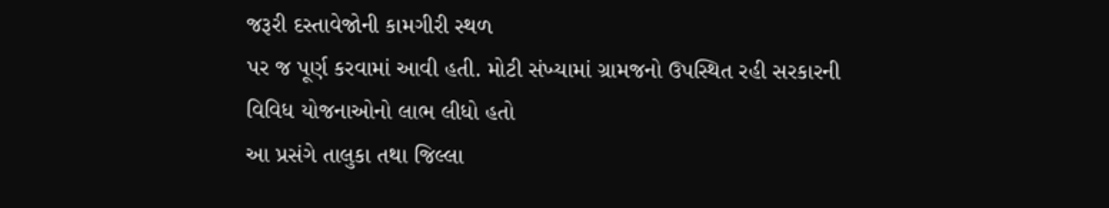જરૂરી દસ્તાવેજોની કામગીરી સ્થળ
પર જ પૂર્ણ કરવામાં આવી હતી. મોટી સંખ્યામાં ગ્રામજનો ઉપસ્થિત રહી સરકારની
વિવિધ યોજનાઓનો લાભ લીધો હતો
આ પ્રસંગે તાલુકા તથા જિલ્લા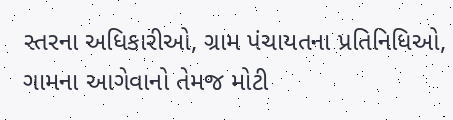સ્તરના અધિકારીઓ, ગ્રામ પંચાયતના પ્રતિનિધિઓ,
ગામના આગેવાનો તેમજ મોટી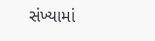સંખ્યામાં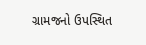ગ્રામજનો ઉપસ્થિત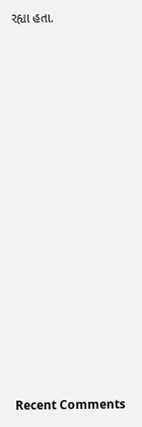રહ્યા હતા.


















Recent Comments